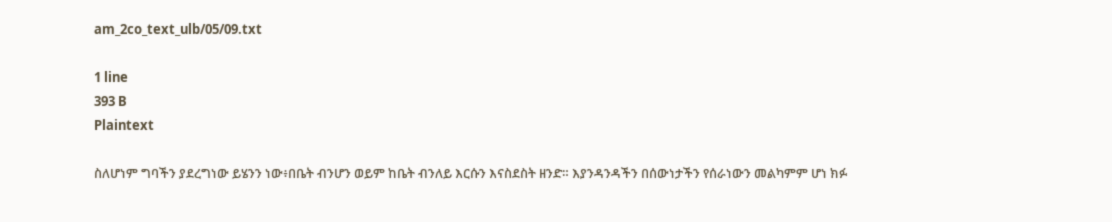am_2co_text_ulb/05/09.txt

1 line
393 B
Plaintext

ስለሆነም ግባችን ያደረግነው ይሄንን ነው፥በቤት ብንሆን ወይም ከቤት ብንለይ እርሱን እናስደስት ዘንድ። እያንዳንዳችን በሰውነታችን የሰራነውን መልካምም ሆነ ክፉ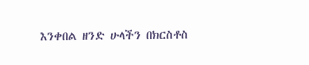እንቀበል ዘንድ ሁላችን በክርስቶስ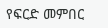የፍርድ መምበር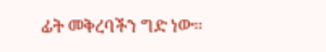ፊት መቅረባችን ግድ ነው።